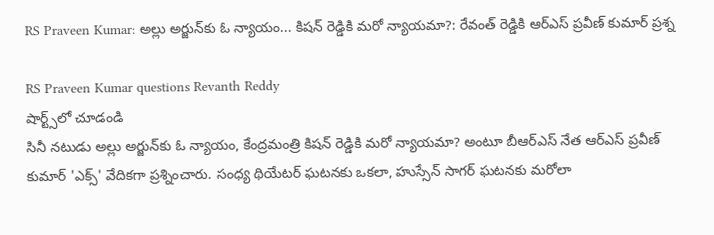RS Praveen Kumar: అల్లు అర్జున్‌కు ఓ న్యాయం... కిషన్ రెడ్డికి మరో న్యాయమా?: రేవంత్ రెడ్డికి ఆర్ఎస్ ప్రవీణ్ కుమార్ ప్రశ్న

RS Praveen Kumar questions Revanth Reddy
షార్ట్స్‌లో చూడండి
సినీ నటుడు అల్లు అర్జున్‌కు ఓ న్యాయం, కేంద్రమంత్రి కిషన్ రెడ్డికి మరో న్యాయమా? అంటూ బీఆర్ఎస్ నేత ఆర్ఎస్ ప్రవీణ్ కుమార్ 'ఎక్స్' వేదికగా ప్రశ్నించారు. సంధ్య థియేటర్ ఘటనకు ఒకలా, హుస్సేన్ సాగర్ ఘటనకు మరోలా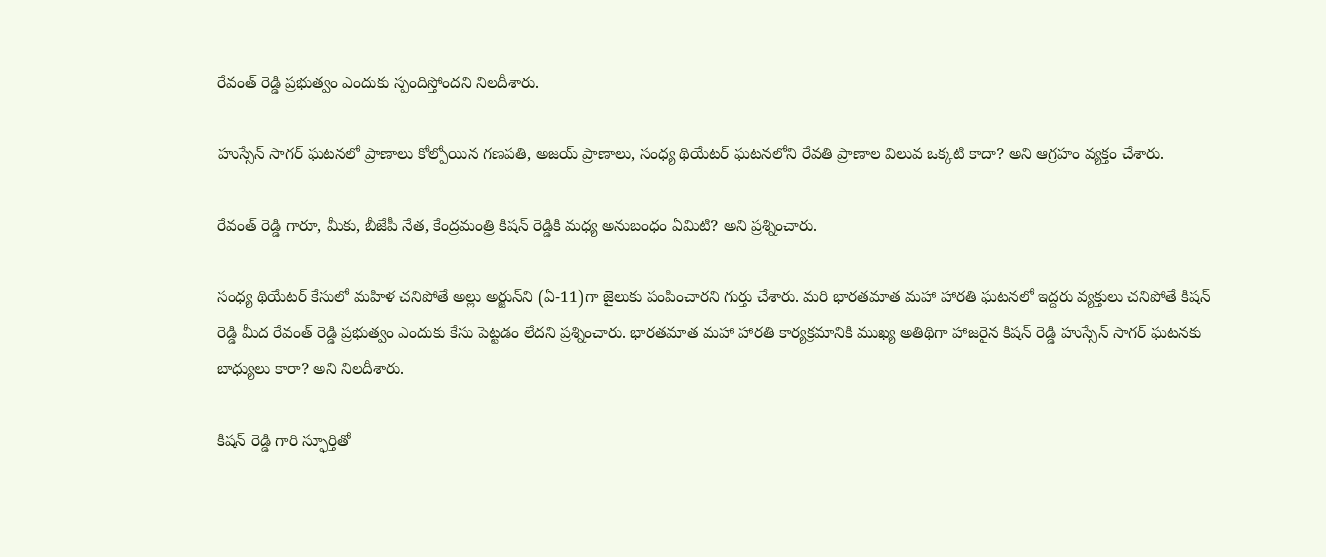రేవంత్ రెడ్డి ప్రభుత్వం ఎందుకు స్పందిస్తోందని నిలదీశారు.

హుస్సేన్ సాగర్ ఘటనలో ప్రాణాలు కోల్పోయిన గణపతి, అజయ్ ప్రాణాలు, సంధ్య థియేటర్ ఘటనలోని రేవతి ప్రాణాల విలువ ఒక్కటి కాదా? అని ఆగ్రహం వ్యక్తం చేశారు.

రేవంత్ రెడ్డి గారూ, మీకు, బీజేపీ నేత, కేంద్రమంత్రి కిషన్ రెడ్డికి మధ్య అనుబంధం ఏమిటి? అని ప్రశ్నించారు.

సంధ్య థియేటర్ కేసులో మహిళ చనిపోతే అల్లు అర్జున్‌ని (ఏ-11)గా జైలుకు పంపించారని గుర్తు చేశారు. మరి భారతమాత మహా హారతి ఘటనలో ఇద్దరు వ్యక్తులు చనిపోతే కిషన్ రెడ్డి మీద రేవంత్ రెడ్డి ప్రభుత్వం ఎందుకు కేసు పెట్టడం లేదని ప్రశ్నించారు. భారతమాత మహా హారతి కార్యక్రమానికి ముఖ్య అతిథిగా హాజరైన కిషన్ రెడ్డి హుస్సేన్ సాగర్ ఘటనకు బాధ్యులు కారా? అని నిలదీశారు.

కిషన్ రెడ్డి గారి స్ఫూర్తితో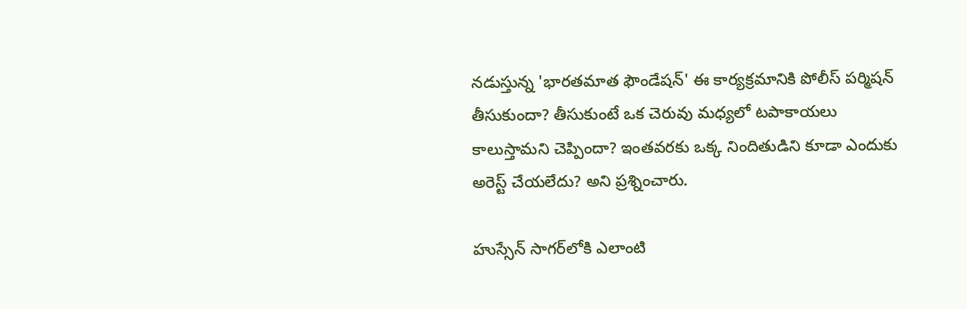నడుస్తున్న 'భారతమాత ఫౌండేషన్' ఈ కార్యక్రమానికి పోలీస్ పర్మిషన్ తీసుకుందా? తీసుకుంటే ఒక చెరువు మధ్యలో టపాకాయలు కాలుస్తామని చెప్పిందా? ఇంతవరకు ఒక్క నిందితుడిని కూడా ఎందుకు అరెస్ట్ చేయలేదు? అని ప్రశ్నించారు.

హుస్సేన్ సాగర్‌లోకి ఎలాంటి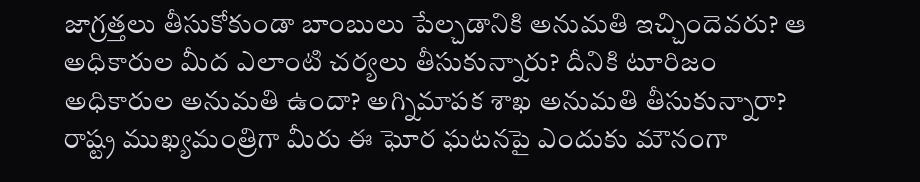జాగ్రత్తలు తీసుకోకుండా బాంబులు పేల్చడానికి అనుమతి ఇచ్చిందెవరు? ఆ అధికారుల మీద ఎలాంటి చర్యలు తీసుకున్నారు? దీనికి టూరిజం అధికారుల అనుమతి ఉందా? అగ్నిమాపక శాఖ అనుమతి తీసుకున్నారా? రాష్ట్ర ముఖ్యమంత్రిగా మీరు ఈ ఘోర ఘటనపై ఎందుకు మౌనంగా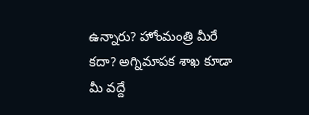ఉన్నారు? హోంమంత్రి మీరే కదా? అగ్నిమాపక శాఖ కూడా మీ వద్దే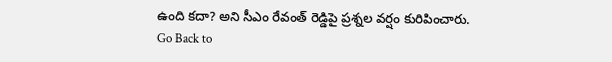ఉంది కదా? అని సీఎం రేవంత్ రెడ్డిపై ప్రశ్నల వర్షం కురిపించారు.
Go Back to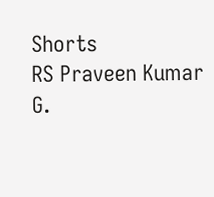Shorts
RS Praveen Kumar
G.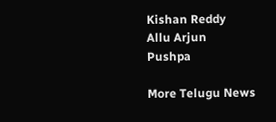Kishan Reddy
Allu Arjun
Pushpa

More Telugu News